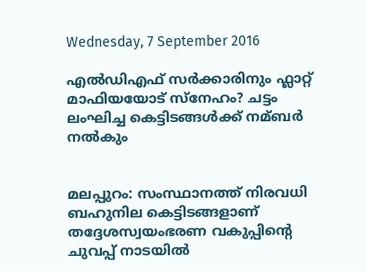Wednesday, 7 September 2016

എല്‍ഡിഎഫ് സര്‍ക്കാരിനും ഫ്ലാറ്റ് മാഫിയയോട് സ്നേഹം? ചട്ടം ലംഘിച്ച കെട്ടിടങ്ങള്‍ക്ക് നമ്ബര്‍ നല്‍കും


മലപ്പുറം: സംസ്ഥാനത്ത് നിരവധി ബഹുനില കെട്ടിടങ്ങളാണ് തദ്ദേശസ്വയംഭരണ വകുപ്പിന്റെ ചുവപ്പ് നാടയില്‍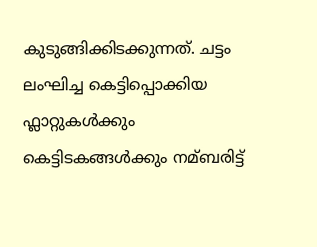കുടുങ്ങിക്കിടക്കുന്നത്. ചട്ടം ലംഘിച്ച കെട്ടിപ്പൊക്കിയ ഫ്ലാറ്റുകള്‍ക്കും കെട്ടിടകങ്ങള്‍ക്കും നമ്ബരിട്ട്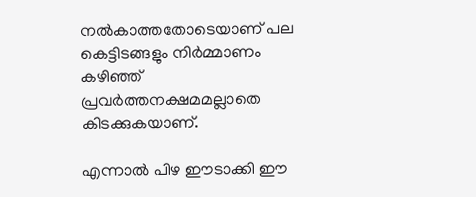നല്‍കാത്തതോടെയാണ് പല കെട്ടിടങ്ങളും നിര്‍മ്മാണം കഴിഞ്ഞ് പ്രവര്‍ത്തനക്ഷമമല്ലാതെ കിടക്കുകയാണ്.

എന്നാല്‍ പിഴ ഈടാക്കി ഈ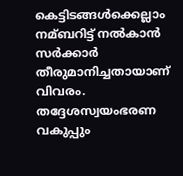കെട്ടിടങ്ങള്‍ക്കെല്ലാം നമ്ബറിട്ട് നല്‍കാന്‍ സര്‍ക്കാര്‍ തീരുമാനിച്ചതായാണ് വിവരം. തദ്ദേശസ്വയംഭരണ വകുപ്പും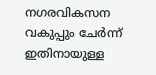നഗരവികസന വകുപ്പും ചേര്‍ന്ന് ഇതിനായുള്ള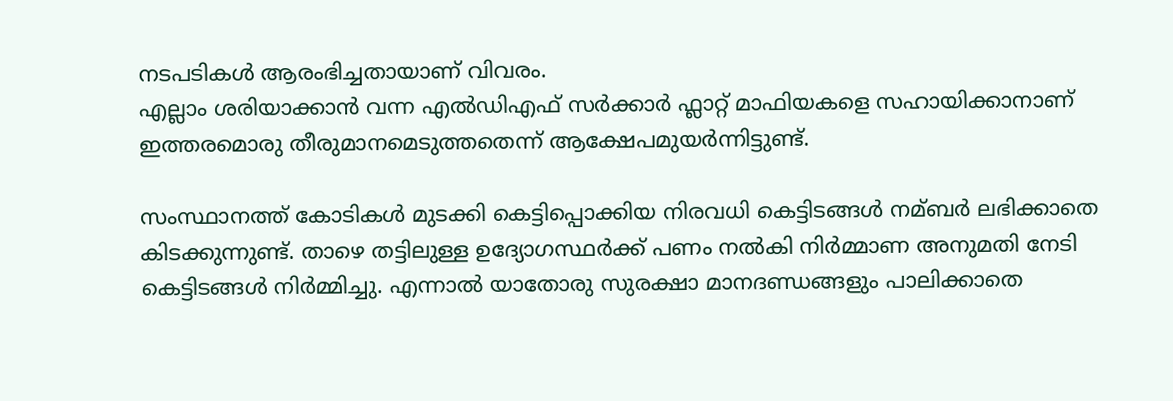നടപടികള്‍ ആരംഭിച്ചതായാണ് വിവരം.
എല്ലാം ശരിയാക്കാന്‍ വന്ന എല്‍ഡിഎഫ് സര്‍ക്കാര്‍ ഫ്ലാറ്റ് മാഫിയകളെ സഹായിക്കാനാണ് ഇത്തരമൊരു തീരുമാനമെടുത്തതെന്ന് ആക്ഷേപമുയര്‍ന്നിട്ടുണ്ട്.

സംസ്ഥാനത്ത് കോടികള്‍ മുടക്കി കെട്ടിപ്പൊക്കിയ നിരവധി കെട്ടിടങ്ങള്‍ നമ്ബര്‍ ലഭിക്കാതെ കിടക്കുന്നുണ്ട്. താഴെ തട്ടിലുള്ള ഉദ്യോഗസ്ഥര്‍ക്ക് പണം നല്‍കി നിര്‍മ്മാണ അനുമതി നേടി കെട്ടിടങ്ങള്‍ നിര്‍മ്മിച്ചു. എന്നാല്‍ യാതോരു സുരക്ഷാ മാനദണ്ഡങ്ങളും പാലിക്കാതെ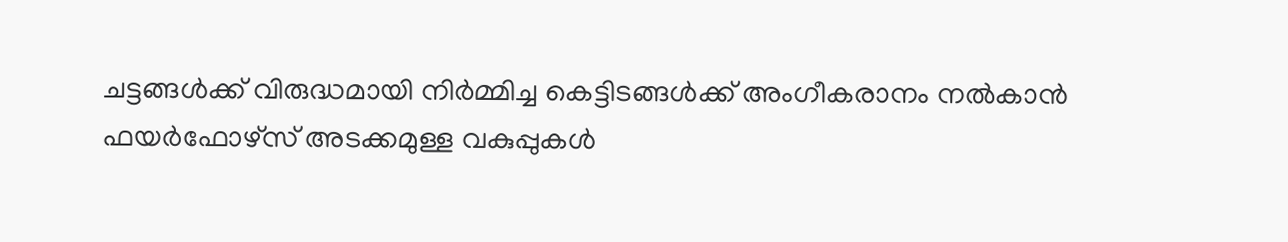ചട്ടങ്ങള്‍ക്ക് വിരുദ്ധമായി നിര്‍മ്മിച്ച കെട്ടിടങ്ങള്‍ക്ക് അംഗീകരാനം നല്‍കാന്‍ ഫയര്‍ഫോഴ്സ് അടക്കമുള്ള വകുപ്പുകള്‍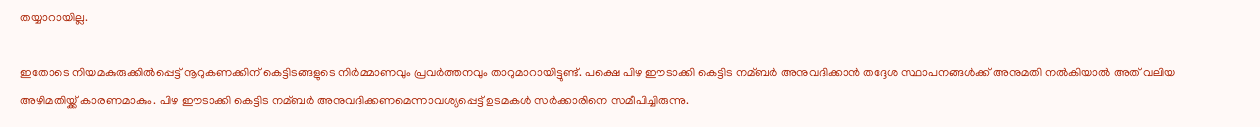തയ്യാറായില്ല.

ഇതോടെ നിയമകുരുക്കില്‍പ്പെട്ട് നൂറുകണക്കിന് കെട്ടിടങ്ങളുടെ നിര്‍മ്മാണവും പ്രവര്‍ത്തനവും താറുമാറായിട്ടുണ്ട്. പക്ഷെ പിഴ ഈടാക്കി കെട്ടിട നമ്ബര്‍ അനുവദിക്കാന്‍ തദ്ദേശ സ്ഥാപനങ്ങള്‍ക്ക് അനുമതി നല്‍കിയാല്‍ അത് വലിയ അഴിമതിയ്ക്ക് കാരണമാകും. പിഴ ഈടാക്കി കെട്ടിട നമ്ബര്‍ അനുവദിക്കണമെന്നാവശ്യപ്പെട്ട് ഉടമകള്‍ സര്‍ക്കാരിനെ സമീപിച്ചിരുന്നു.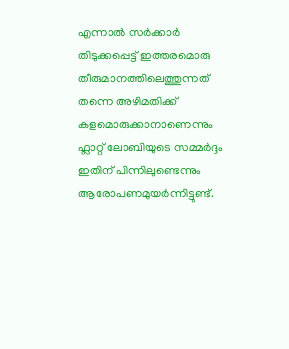എന്നാല്‍ സര്‍ക്കാര്‍ തിടുക്കപ്പെട്ട് ഇത്തരമൊരു തീരുമാനത്തിലെത്തുന്നത് തന്നെ അഴിമതിക്ക് കളമൊരുക്കാനാണെന്നും ഫ്ലാറ്റ് ലോബിയുടെ സമ്മര്‍ദ്ദം ഇതിന് പിന്നിലുണ്ടെന്നും ആരോപണമുയര്‍ന്നിട്ടുണ്ട്.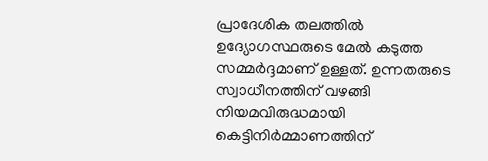പ്രാദേശിക തലത്തില്‍ ഉദ്യോഗസ്ഥരുടെ മേല്‍ കടുത്ത സമ്മര്‍ദ്ദമാണ് ഉള്ളത്. ഉന്നതരുടെ സ്വാധീനത്തിന് വഴങ്ങി നിയമവിരുദ്ധമായി കെട്ടിനിര്‍മ്മാണത്തിന്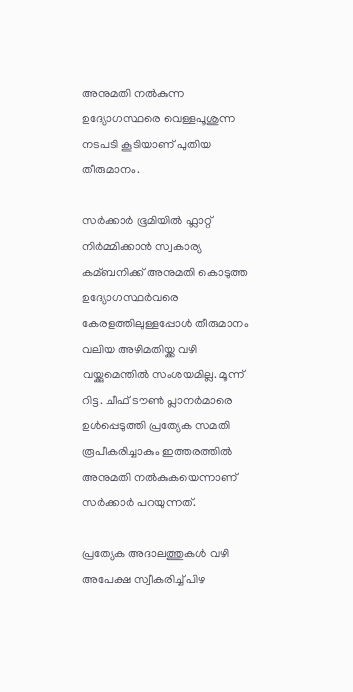അനുമതി നല്‍കുന്ന ഉദ്യോഗസ്ഥരെ വെള്ളപൂശുന്ന നടപടി കൂടിയാണ് പുതിയ തീരുമാനം.

സര്‍ക്കാര്‍ ഭൂമിയില്‍ ഫ്ലാറ്റ് നിര്‍മ്മിക്കാന്‍ സ്വകാര്യ കമ്ബനിക്ക് അനുമതി കൊടുത്ത ഉദ്യോഗസ്ഥര്‍വരെ കേരളത്തിലുള്ളപ്പോള്‍ തീരുമാനം വലിയ അഴിമതിയ്ക്ക വഴി വയ്ക്കുമെന്തില്‍ സംശയമില്ല. മൂന്ന് റിട്ട. ചീഫ് ടൗണ്‍ പ്ലാനര്‍മാരെ ഉള്‍പ്പെടുത്തി പ്രത്യേക സമതി രൂപീകരിച്ചാകും ഇത്തരത്തില്‍ അനുമതി നല്‍കുകയെന്നാണ് സര്‍ക്കാര്‍ പറയുന്നത്.

പ്രത്യേക അദാലത്തുകള്‍ വഴി അപേക്ഷ സ്വീകരിച്ച്‌ പിഴ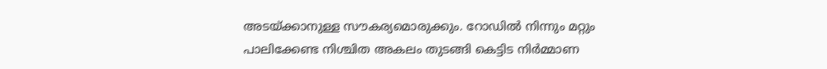അടയ്ക്കാനുള്ള സൗകര്യമൊരുക്കും. റോഡില്‍ നിന്നും മറ്റും പാലിക്കേണ്ട നിശ്ചിത അകലം തുടങ്ങി കെട്ടിട നിര്‍മ്മാണ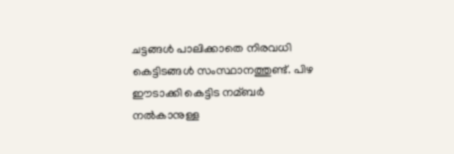ചട്ടങ്ങള്‍ പാലിക്കാതെ നിരവധി കെട്ടിടങ്ങള്‍ സംസ്ഥാനത്തുണ്ട്. പിഴ ഈടാക്കി കെട്ടിട നമ്ബര്‍ നല്‍കാനുള്ള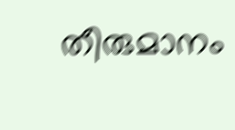തീരുമാനം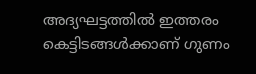അദ്യഘട്ടത്തില്‍ ഇത്തരം കെട്ടിടങ്ങള്‍ക്കാണ് ഗുണം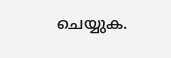ചെയ്യുക.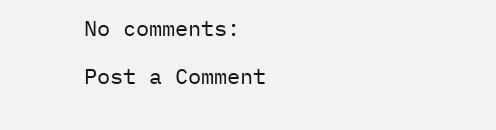No comments:

Post a Comment